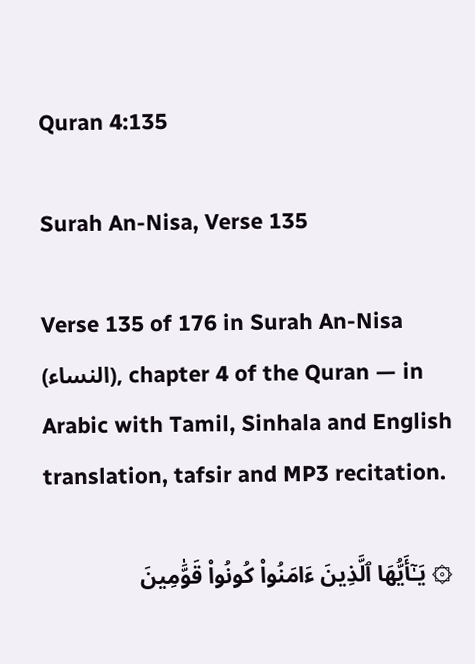Quran 4:135

Surah An-Nisa, Verse 135

Verse 135 of 176 in Surah An-Nisa (النساء), chapter 4 of the Quran — in Arabic with Tamil, Sinhala and English translation, tafsir and MP3 recitation.

۞ يَـٰٓأَيُّهَا ٱلَّذِينَ ءَامَنُوا۟ كُونُوا۟ قَوَّٰمِينَ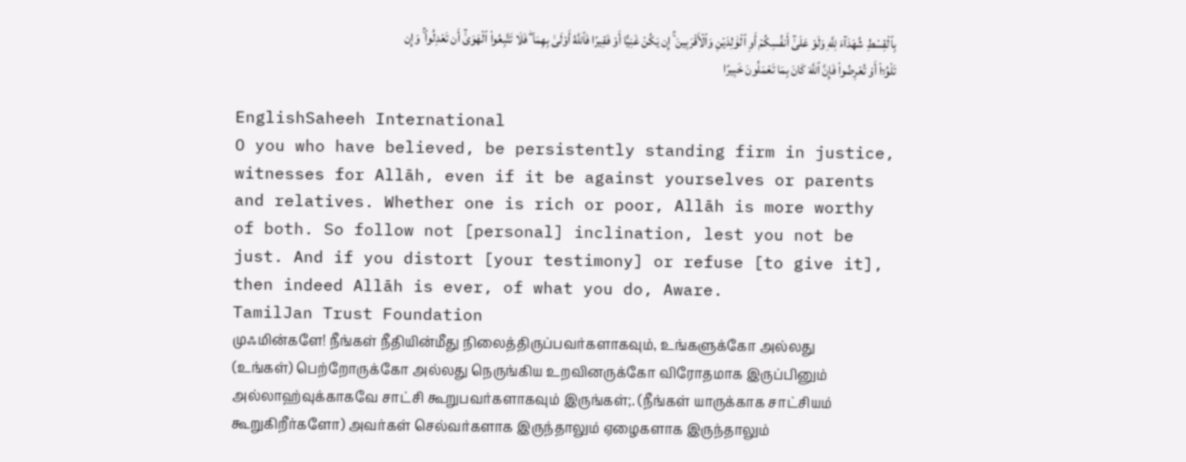بِٱلْقِسْطِ شُهَدَآءَ لِلَّهِ وَلَوْ عَلَىٰٓ أَنفُسِكُمْ أَوِ ٱلْوَٰلِدَيْنِ وَٱلْأَقْرَبِينَ ۚ إِن يَكُنْ غَنِيًّا أَوْ فَقِيرًا فَٱللَّهُ أَوْلَىٰ بِهِمَا ۖ فَلَا تَتَّبِعُوا۟ ٱلْهَوَىٰٓ أَن تَعْدِلُوا۟ ۚ وَإِن تَلْوُۥٓا۟ أَوْ تُعْرِضُوا۟ فَإِنَّ ٱللَّهَ كَانَ بِمَا تَعْمَلُونَ خَبِيرًا

EnglishSaheeh International
O you who have believed, be persistently standing firm in justice, witnesses for Allāh, even if it be against yourselves or parents and relatives. Whether one is rich or poor, Allāh is more worthy of both. So follow not [personal] inclination, lest you not be just. And if you distort [your testimony] or refuse [to give it], then indeed Allāh is ever, of what you do, Aware.
TamilJan Trust Foundation
முஃமின்களே! நீங்கள் நீதியின்மீது நிலைத்திருப்பவர்களாகவும், உங்களுக்கோ அல்லது (உங்கள்) பெற்றோருக்கோ அல்லது நெருங்கிய உறவினருக்கோ விரோதமாக இருப்பினும் அல்லாஹ்வுக்காகவே சாட்சி கூறுபவர்களாகவும் இருங்கள்;. (நீங்கள் யாருக்காக சாட்சியம் கூறுகிறீர்களோ) அவர்கள் செல்வர்களாக இருந்தாலும் ஏழைகளாக இருந்தாலும்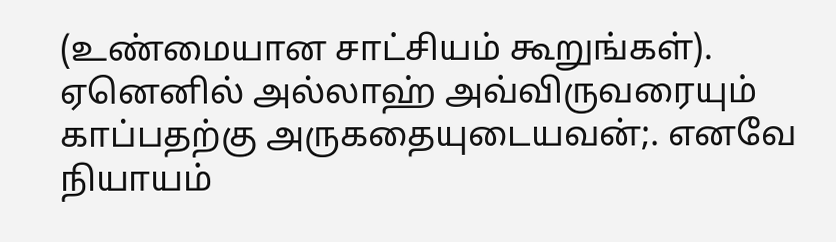(உண்மையான சாட்சியம் கூறுங்கள்). ஏனெனில் அல்லாஹ் அவ்விருவரையும் காப்பதற்கு அருகதையுடையவன்;. எனவே நியாயம்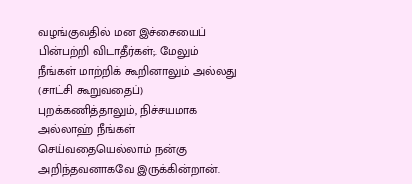வழங்குவதில் மன இச்சையைப் பின்பற்றி விடாதீர்கள்;. மேலும் நீங்கள் மாற்றிக் கூறினாலும் அல்லது (சாட்சி கூறுவதைப்) புறக்கணித்தாலும், நிச்சயமாக அல்லாஹ் நீங்கள் செய்வதையெல்லாம் நன்கு அறிந்தவனாகவே இருக்கின்றான்.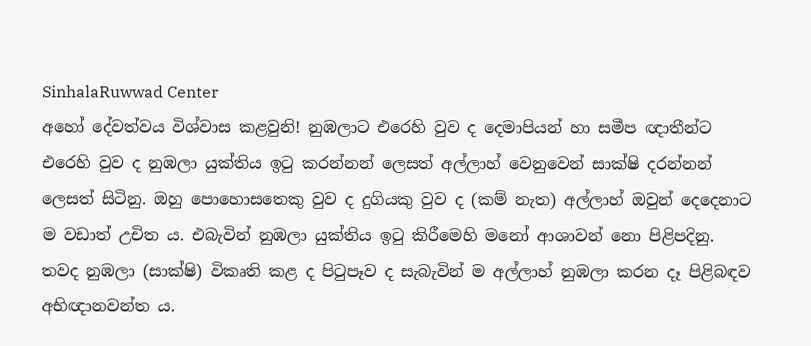SinhalaRuwwad Center
අහෝ දේවත්වය විශ්වාස කළවුනි! නුඹලාට එරෙහි වුව ද දෙමාපියන් හා සමීප ඥාතීන්ට එරෙහි වුව ද නුඹලා යුක්තිය ඉටු කරන්නන් ලෙසත් අල්ලාහ් වෙනුවෙන් සාක්ෂි දරන්නන් ලෙසත් සිටිනු. ඔහු පොහොසතෙකු වුව ද දුගියකු වුව ද (කම් නැත) අල්ලාහ් ඔවුන් දෙදෙනාට ම වඩාත් උචිත ය. එබැවින් නුඹලා යුක්තිය ඉටු කිරීමෙහි මනෝ ආශාවන් නො පිළිපදිනු. තවද නුඹලා (සාක්ෂි) විකෘති කළ ද පිටුපෑව ද සැබැවින් ම අල්ලාහ් නුඹලා කරන දෑ පිළිබඳව අභිඥානවන්ත ය.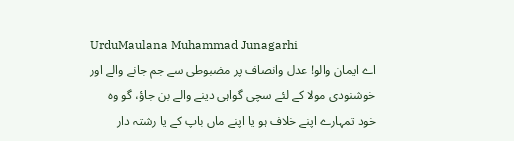UrduMaulana Muhammad Junagarhi
اے ایمان والو! عدل وانصاف پر مضبوطی سے جم جانے والے اور خوشنودی مولا کے لئے سچی گواہی دینے والے بن جاؤ، گو وه خود تمہارے اپنے خلاف ہو یا اپنے ماں باپ کے یا رشتہ دار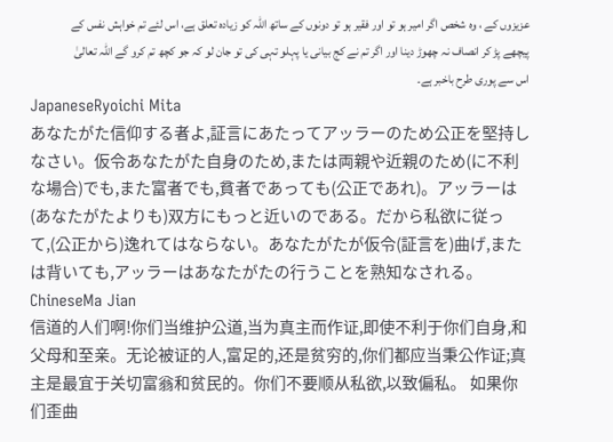عزیزوں کے ، وه شخص اگر امیر ہو تو اور فقیر ہو تو دونوں کے ساتھ اللہ کو زیاده تعلق ہے، اس لئے تم خواہش نفس کے پیچھے پڑ کر انصاف نہ چھوڑ دینا اور اگر تم نے کج بیانی یا پہلو تہی کی تو جان لو کہ جو کچھ تم کرو گے اللہ تعالیٰ اس سے پوری طرح باخبر ہے۔
JapaneseRyoichi Mita
あなたがた信仰する者よ,証言にあたってアッラーのため公正を堅持しなさい。仮令あなたがた自身のため,または両親や近親のため(に不利な場合)でも,また富者でも,貧者であっても(公正であれ)。アッラーは(あなたがたよりも)双方にもっと近いのである。だから私欲に従って,(公正から)逸れてはならない。あなたがたが仮令(証言を)曲げ,または背いても,アッラーはあなたがたの行うことを熟知なされる。
ChineseMa Jian
信道的人们啊!你们当维护公道,当为真主而作证,即使不利于你们自身,和父母和至亲。无论被证的人,富足的,还是贫穷的,你们都应当秉公作证;真主是最宜于关切富翁和贫民的。你们不要顺从私欲,以致偏私。 如果你们歪曲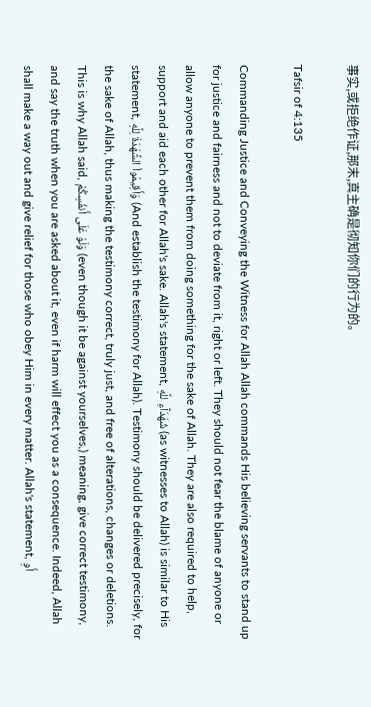事实,或拒绝作证,那末,真主确是彻知你们的行为的。

Tafsir of 4:135

Commanding Justice and Conveying the Witness for Allah Allah commands His believing servants to stand up for justice and fairness and not to deviate from it, right or left. They should not fear the blame of anyone or allow anyone to prevent them from doing something for the sake of Allah. They are also required to help, support and aid each other for Allah's sake. Allah's statement, شُهَدَآءِ للَّهِ (as witnesses to Allah) is similar to His statement, وَأَقِيمُواْ الشَّهَدَةَ لِلَّهِ (And establish the testimony for Allah). Testimony should be delivered precisely, for the sake of Allah, thus making the testimony correct, truly just, and free of alterations, changes or deletions. This is why Allah said, وَلَوْ عَلَى أَنفُسِكُمْ (even though it be against yourselves,) meaning, give correct testimony, and say the truth when you are asked about it, even if harm will effect you as a consequence. Indeed, Allah shall make a way out and give relief for those who obey Him in every matter. Allah's statement, أَوِ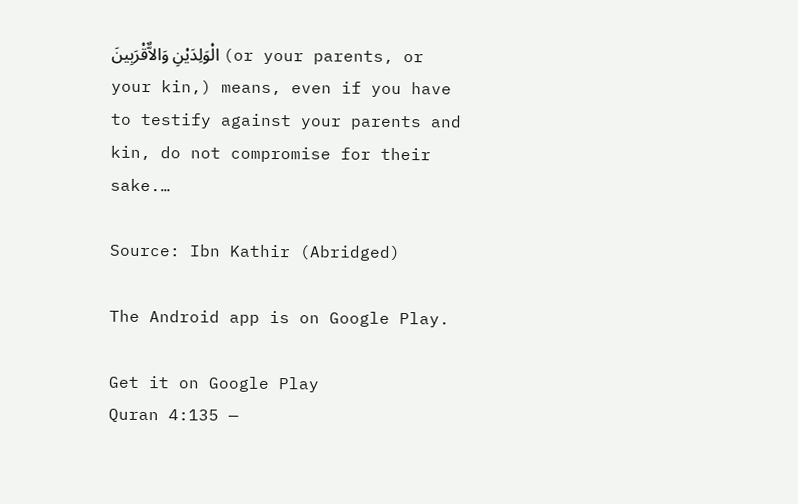الْوَلِدَيْنِ وَالاٌّقْرَبِينَ (or your parents, or your kin,) means, even if you have to testify against your parents and kin, do not compromise for their sake.…

Source: Ibn Kathir (Abridged)

The Android app is on Google Play.

Get it on Google Play
Quran 4:135 —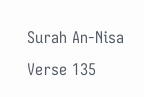Surah An-Nisa Verse 135